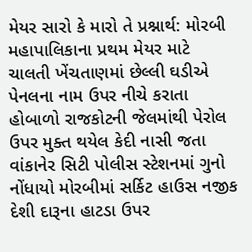મેયર સારો કે મારો તે પ્રશ્નાર્થ: મોરબી મહાપાલિકાના પ્રથમ મેયર માટે ચાલતી ખેંચતાણમાં છેલ્લી ઘડીએ પેનલના નામ ઉપર નીચે કરાતા હોબાળો રાજકોટની જેલમાંથી પેરોલ ઉપર મુક્ત થયેલ કેદી નાસી જતા વાંકાનેર સિટી પોલીસ સ્ટેશનમાં ગુનો નોંધાયો મોરબીમાં સર્કિટ હાઉસ નજીક દેશી દારૂના હાટડા ઉપર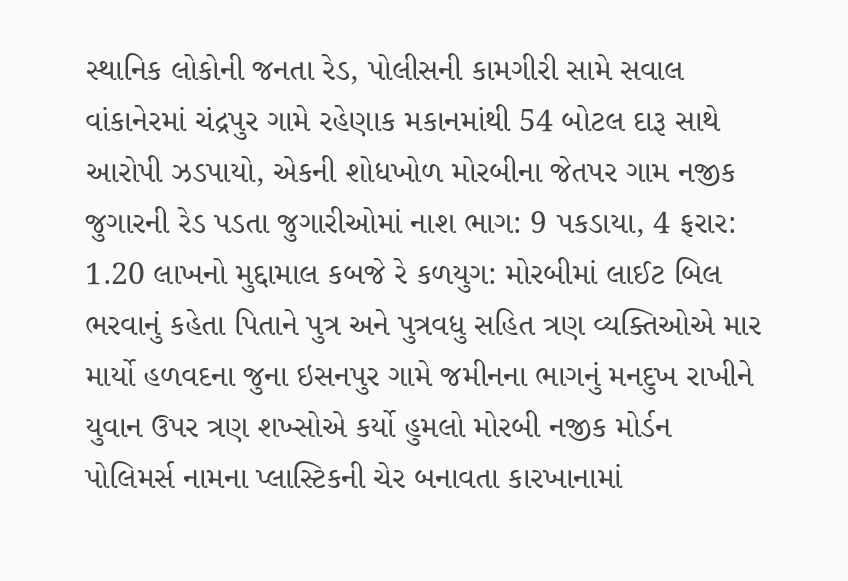સ્થાનિક લોકોની જનતા રેડ, પોલીસની કામગીરી સામે સવાલ વાંકાનેરમાં ચંદ્રપુર ગામે રહેણાક મકાનમાંથી 54 બોટલ દારૂ સાથે આરોપી ઝડપાયો, એકની શોધખોળ મોરબીના જેતપર ગામ નજીક જુગારની રેડ પડતા જુગારીઓમાં નાશ ભાગ: 9 પકડાયા, 4 ફરાર: 1.20 લાખનો મુદ્દામાલ કબજે રે કળયુગ: મોરબીમાં લાઈટ બિલ ભરવાનું કહેતા પિતાને પુત્ર અને પુત્રવધુ સહિત ત્રણ વ્યક્તિઓએ માર માર્યો હળવદના જુના ઇસનપુર ગામે જમીનના ભાગનું મનદુખ રાખીને યુવાન ઉપર ત્રણ શખ્સોએ કર્યો હુમલો મોરબી નજીક મોર્ડન પોલિમર્સ નામના પ્લાસ્ટિકની ચેર બનાવતા કારખાનામાં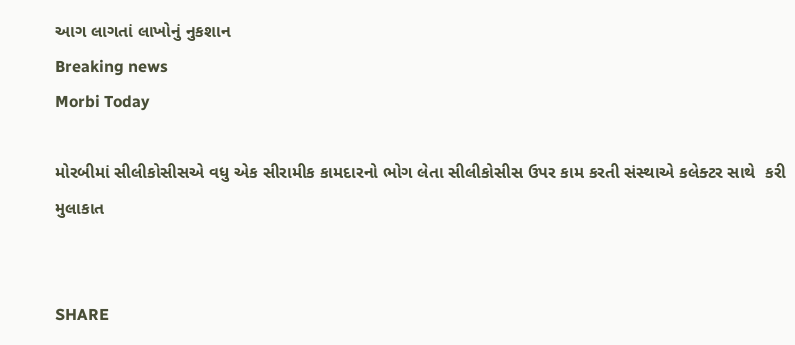આગ લાગતાં લાખોનું નુકશાન
Breaking news
Morbi Today

મોરબીમાં સીલીકોસીસએ વધુ એક સીરામીક કામદારનો ભોગ લેતા સીલીકોસીસ ઉપર કામ કરતી સંસ્થાએ કલેક્ટર સાથે  કરી મુલાકાત


SHARE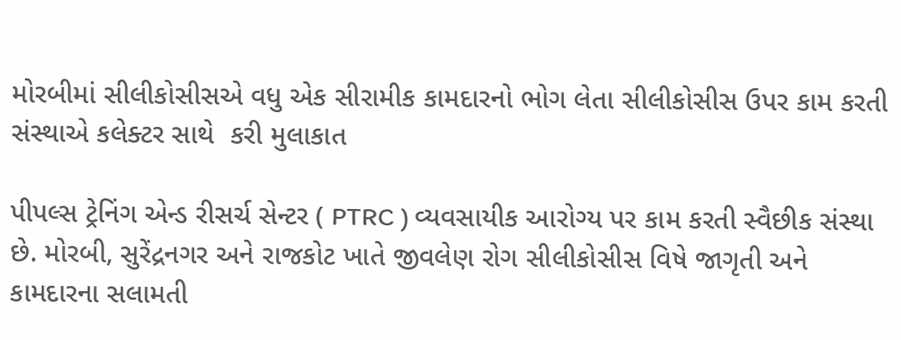મોરબીમાં સીલીકોસીસએ વધુ એક સીરામીક કામદારનો ભોગ લેતા સીલીકોસીસ ઉપર કામ કરતી સંસ્થાએ કલેક્ટર સાથે  કરી મુલાકાત

પીપલ્સ ટ્રેનિંગ એન્ડ રીસર્ચ સેન્ટર ( PTRC ) વ્યવસાયીક આરોગ્ય પર કામ કરતી સ્વૈછીક સંસ્થા છે. મોરબી, સુરેંદ્રનગર અને રાજકોટ ખાતે જીવલેણ રોગ સીલીકોસીસ વિષે જાગૃતી અને કામદારના સલામતી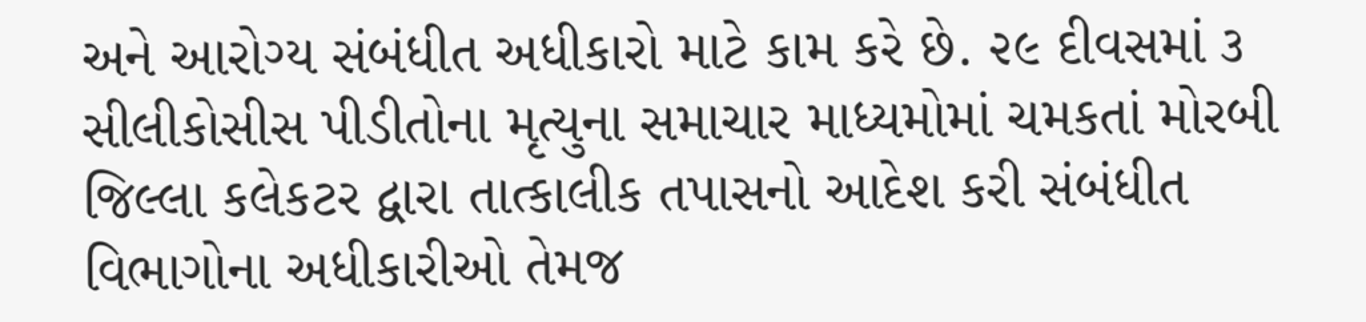અને આરોગ્ય સંબંધીત અધીકારો માટે કામ કરે છે. ૨૯ દીવસમાં ૩ સીલીકોસીસ પીડીતોના મૃત્યુના સમાચાર માધ્યમોમાં ચમકતાં મોરબી જિલ્લા કલેકટર દ્વારા તાત્કાલીક તપાસનો આદેશ કરી સંબંધીત વિભાગોના અધીકારીઓ તેમજ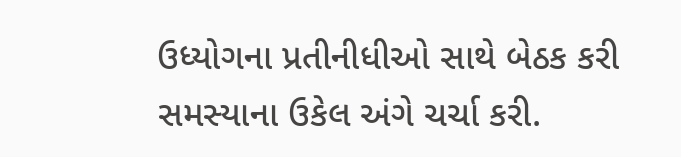ઉધ્યોગના પ્રતીનીધીઓ સાથે બેઠક કરી સમસ્યાના ઉકેલ અંગે ચર્ચા કરી.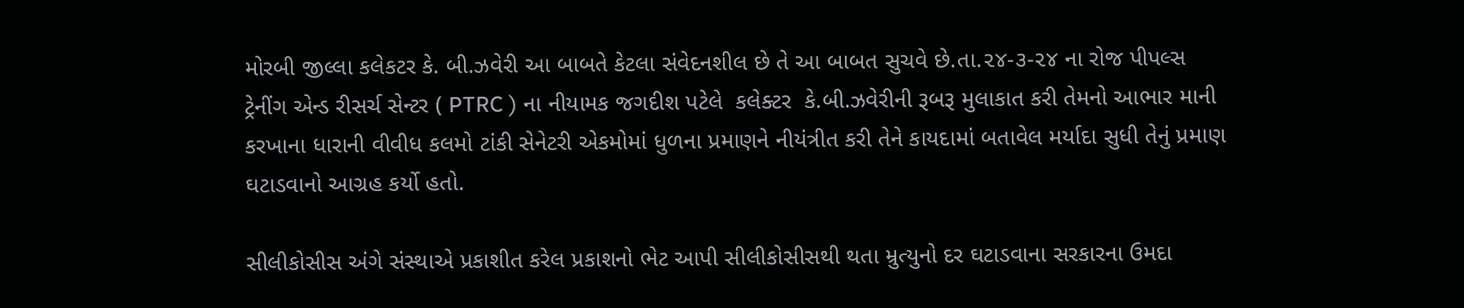મોરબી જીલ્લા કલેકટર કે. બી.ઝવેરી આ બાબતે કેટલા સંવેદનશીલ છે તે આ બાબત સુચવે છે.તા.૨૪-૩-૨૪ ના રોજ પીપલ્સ ટ્રેનીંગ એન્ડ રીસર્ચ સેન્ટર ( PTRC ) ના નીયામક જગદીશ પટેલે  કલેક્ટર  કે.બી.ઝવેરીની રૂબરૂ મુલાકાત કરી તેમનો આભાર માની કરખાના ધારાની વીવીધ કલમો ટાંકી સેનેટરી એકમોમાં ધુળના પ્રમાણને નીયંત્રીત કરી તેને કાયદામાં બતાવેલ મર્યાદા સુધી તેનું પ્રમાણ ઘટાડવાનો આગ્રહ કર્યો હતો.

સીલીકોસીસ અંગે સંસ્થાએ પ્રકાશીત કરેલ પ્રકાશનો ભેટ આપી સીલીકોસીસથી થતા મ્રુત્યુનો દર ઘટાડવાના સરકારના ઉમદા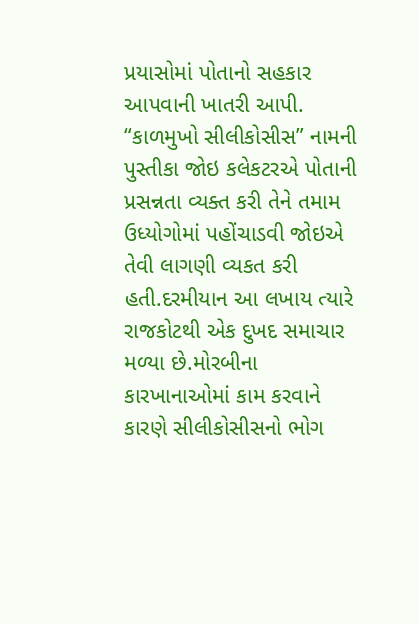પ્રયાસોમાં પોતાનો સહકાર આપવાની ખાતરી આપી. “કાળમુખો સીલીકોસીસ” નામની પુસ્તીકા જોઇ કલેકટરએ પોતાની પ્રસન્નતા વ્યક્ત કરી તેને તમામ ઉધ્યોગોમાં પહોંચાડવી જોઇએ તેવી લાગણી વ્યકત કરી હતી.દરમીયાન આ લખાય ત્યારે રાજકોટથી એક દુખદ સમાચાર મળ્યા છે.મોરબીના કારખાનાઓમાં કામ કરવાને કારણે સીલીકોસીસનો ભોગ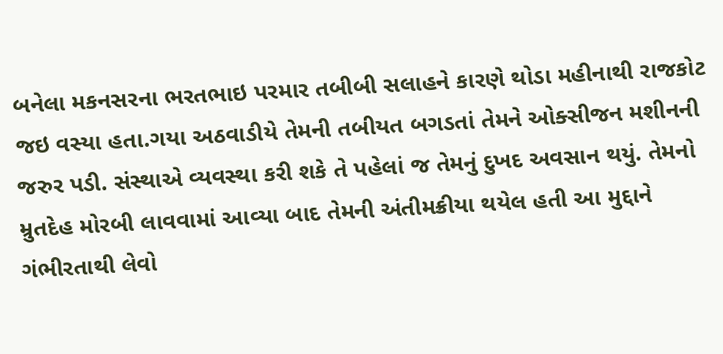બનેલા મકનસરના ભરતભાઇ પરમાર તબીબી સલાહને કારણે થોડા મહીનાથી રાજકોટ જઇ વસ્યા હતા.ગયા અઠવાડીયે તેમની તબીયત બગડતાં તેમને ઓક્સીજન મશીનની જરુર પડી. સંસ્થાએ વ્યવસ્થા કરી શકે તે પહેલાં જ તેમનું દુખદ અવસાન થયું. તેમનો મ્રુતદેહ મોરબી લાવવામાં આવ્યા બાદ તેમની અંતીમક્રીયા થયેલ હતી આ મુદ્દાને ગંભીરતાથી લેવો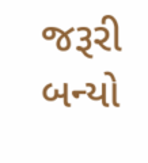જરૂરી બન્યો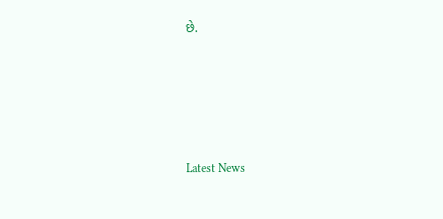છે.






Latest News